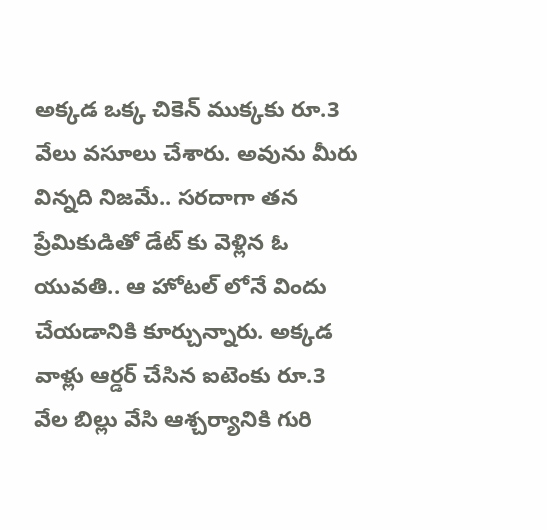అక్కడ ఒక్క చికెన్ ముక్కకు రూ.3 వేలు వసూలు చేశారు. అవును మీరు విన్నది నిజమే.. సరదాగా తన ప్రేమికుడితో డేట్ కు వెళ్లిన ఓ యువతి.. ఆ హోటల్ లోనే విందు చేయడానికి కూర్చున్నారు. అక్కడ వాళ్లు ఆర్డర్ చేసిన ఐటెంకు రూ.3 వేల బిల్లు వేసి ఆశ్చర్యానికి గురి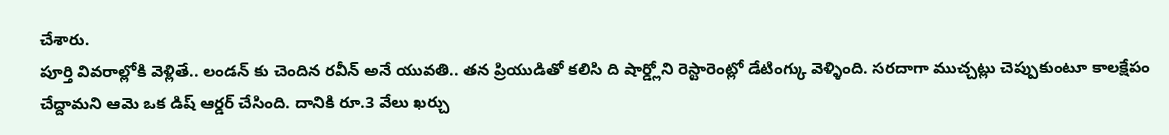చేశారు.
పూర్తి వివరాల్లోకి వెళ్లితే.. లండన్ కు చెందిన రవీన్ అనే యువతి.. తన ప్రియుడితో కలిసి ది షార్డ్లోని రెస్టారెంట్లో డేటింగ్కు వెళ్ళింది. సరదాగా ముచ్చట్లు చెప్పుకుంటూ కాలక్షేపం చేద్దామని ఆమె ఒక డిష్ ఆర్డర్ చేసింది. దానికి రూ.3 వేలు ఖర్చు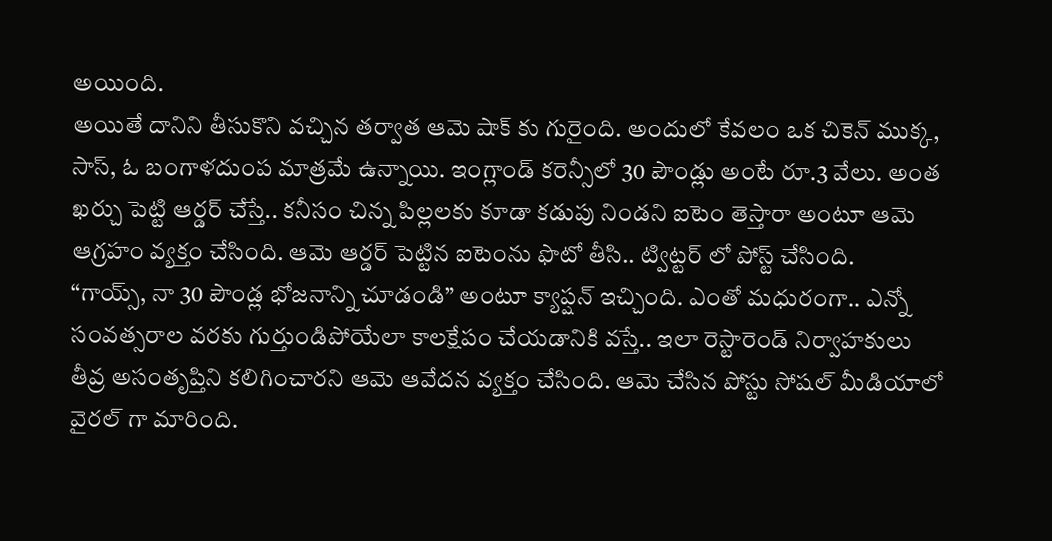అయింది.
అయితే దానిని తీసుకొని వచ్చిన తర్వాత ఆమె షాక్ కు గురైంది. అందులో కేవలం ఒక చికెన్ ముక్క, సాస్, ఓ బంగాళదుంప మాత్రమే ఉన్నాయి. ఇంగ్లాండ్ కరెన్సీలో 30 పౌండ్లు అంటే రూ.3 వేలు. అంత ఖర్చు పెట్టి ఆర్డర్ చేస్తే.. కనీసం చిన్న పిల్లలకు కూడా కడుపు నిండని ఐటెం తెస్తారా అంటూ ఆమె ఆగ్రహం వ్యక్తం చేసింది. ఆమె ఆర్డర్ పెట్టిన ఐటెంను ఫొటో తీసి.. ట్విట్టర్ లో పోస్ట్ చేసింది.
“గాయ్స్, నా 30 పౌండ్ల భోజనాన్ని చూడండి” అంటూ క్యాప్షన్ ఇచ్చింది. ఎంతో మధురంగా.. ఎన్నో సంవత్సరాల వరకు గుర్తుండిపోయేలా కాలక్షేపం చేయడానికి వస్తే.. ఇలా రెస్టారెండ్ నిర్వాహకులు తీవ్ర అసంతృప్తిని కలిగించారని ఆమె ఆవేదన వ్యక్తం చేసింది. ఆమె చేసిన పోస్టు సోషల్ మీడియాలో వైరల్ గా మారింది.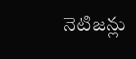నెటిజన్లు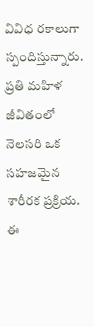వివిధ రకాలుగా స్పందిస్తున్నారు.
ప్రతి మహిళ జీవితంలో నెలసరి ఒక సహజమైన శారీరక ప్రక్రియ. ఈ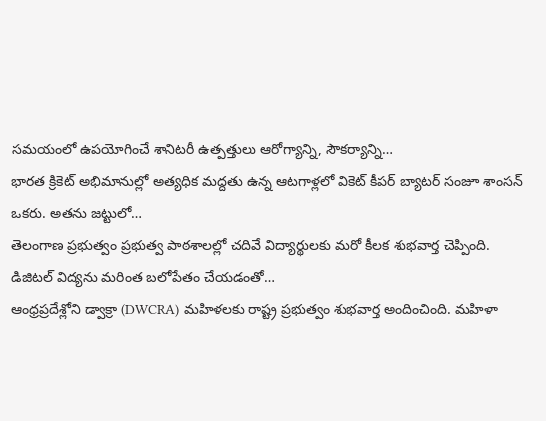సమయంలో ఉపయోగించే శానిటరీ ఉత్పత్తులు ఆరోగ్యాన్ని, సౌకర్యాన్ని…
భారత క్రికెట్ అభిమానుల్లో అత్యధిక మద్దతు ఉన్న ఆటగాళ్లలో వికెట్ కీపర్ బ్యాటర్ సంజూ శాంసన్ ఒకరు. అతను జట్టులో…
తెలంగాణ ప్రభుత్వం ప్రభుత్వ పాఠశాలల్లో చదివే విద్యార్థులకు మరో కీలక శుభవార్త చెప్పింది. డిజిటల్ విద్యను మరింత బలోపేతం చేయడంతో…
ఆంధ్రప్రదేశ్లోని డ్వాక్రా (DWCRA) మహిళలకు రాష్ట్ర ప్రభుత్వం శుభవార్త అందించింది. మహిళా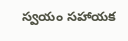స్వయం సహాయక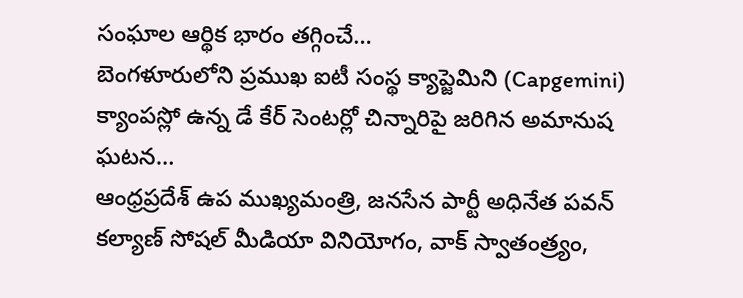సంఘాల ఆర్థిక భారం తగ్గించే…
బెంగళూరులోని ప్రముఖ ఐటీ సంస్థ క్యాప్జెమిని (Capgemini) క్యాంపస్లో ఉన్న డే కేర్ సెంటర్లో చిన్నారిపై జరిగిన అమానుష ఘటన…
ఆంధ్రప్రదేశ్ ఉప ముఖ్యమంత్రి, జనసేన పార్టీ అధినేత పవన్ కల్యాణ్ సోషల్ మీడియా వినియోగం, వాక్ స్వాతంత్ర్యం,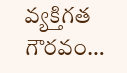వ్యక్తిగత గౌరవం…